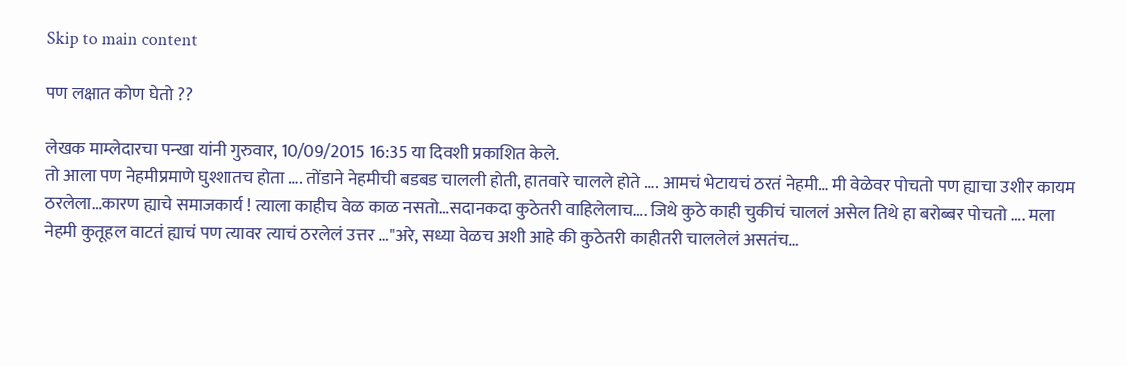Skip to main content

पण लक्षात कोण घेतो ??

लेखक माम्लेदारचा पन्खा यांनी गुरुवार, 10/09/2015 16:35 या दिवशी प्रकाशित केले.
तो आला पण नेहमीप्रमाणे घुश्शातच होता …. तोंडाने नेहमीची बडबड चालली होती, हातवारे चालले होते …. आमचं भेटायचं ठरतं नेहमी… मी वेळेवर पोचतो पण ह्याचा उशीर कायम ठरलेला…कारण ह्याचे समाजकार्य ! त्याला काहीच वेळ काळ नसतो…सदानकदा कुठेतरी वाहिलेलाच…. जिथे कुठे काही चुकीचं चाललं असेल तिथे हा बरोब्बर पोचतो …. मला नेहमी कुतूहल वाटतं ह्याचं पण त्यावर त्याचं ठरलेलं उत्तर …"अरे, सध्या वेळच अशी आहे की कुठेतरी काहीतरी चाललेलं असतंच…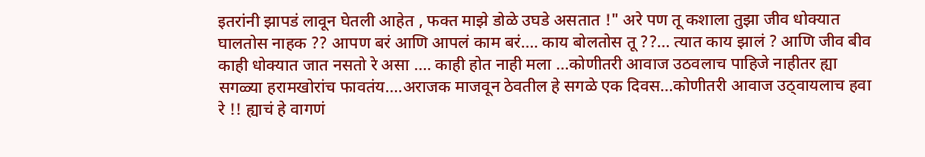इतरांनी झापडं लावून घेतली आहेत , फक्त माझे डोळे उघडे असतात !" अरे पण तू कशाला तुझा जीव धोक्यात घालतोस नाहक ?? आपण बरं आणि आपलं काम बरं…. काय बोलतोस तू ??… त्यात काय झालं ? आणि जीव बीव काही धोक्यात जात नसतो रे असा …. काही होत नाही मला …कोणीतरी आवाज उठवलाच पाहिजे नाहीतर ह्या सगळ्या हरामखोरांच फावतंय….अराजक माजवून ठेवतील हे सगळे एक दिवस…कोणीतरी आवाज उठ्वायलाच हवा रे !! ह्याचं हे वागणं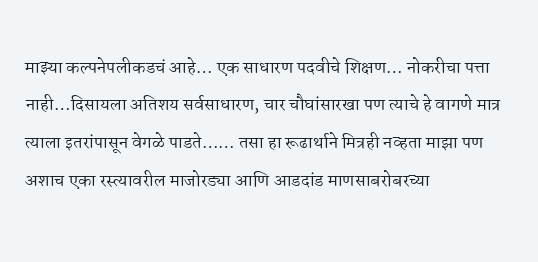माझ्या कल्पनेपलीकडचं आहे… एक साधारण पदवीचे शिक्षण… नोकरीचा पत्ता नाही…दिसायला अतिशय सर्वसाधारण, चार चौघांसारखा पण त्याचे हे वागणे मात्र त्याला इतरांपासून वेगळे पाडते…… तसा हा रूढार्थाने मित्रही नव्हता माझा पण अशाच एका रस्त्यावरील माजोरड्या आणि आडदांड माणसाबरोबरच्या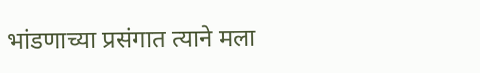भांडणाच्या प्रसंगात त्याने मला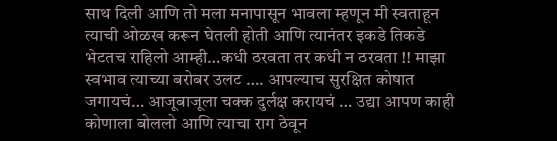साथ दिली आणि तो मला मनापासून भावला म्हणून मी स्वताहून त्याची ओळख करून घेतली होती आणि त्यानंतर इकडे तिकडे भेटतच राहिलो आम्ही…कधी ठरवता तर कधी न ठरवता !! माझा स्वभाव त्याच्या बरोबर उलट …. आपल्याच सुरक्षित कोषात जगायचं… आजूबाजूला चक्क दुर्लक्ष करायचं … उद्या आपण काही कोणाला बोललो आणि त्याचा राग ठेवून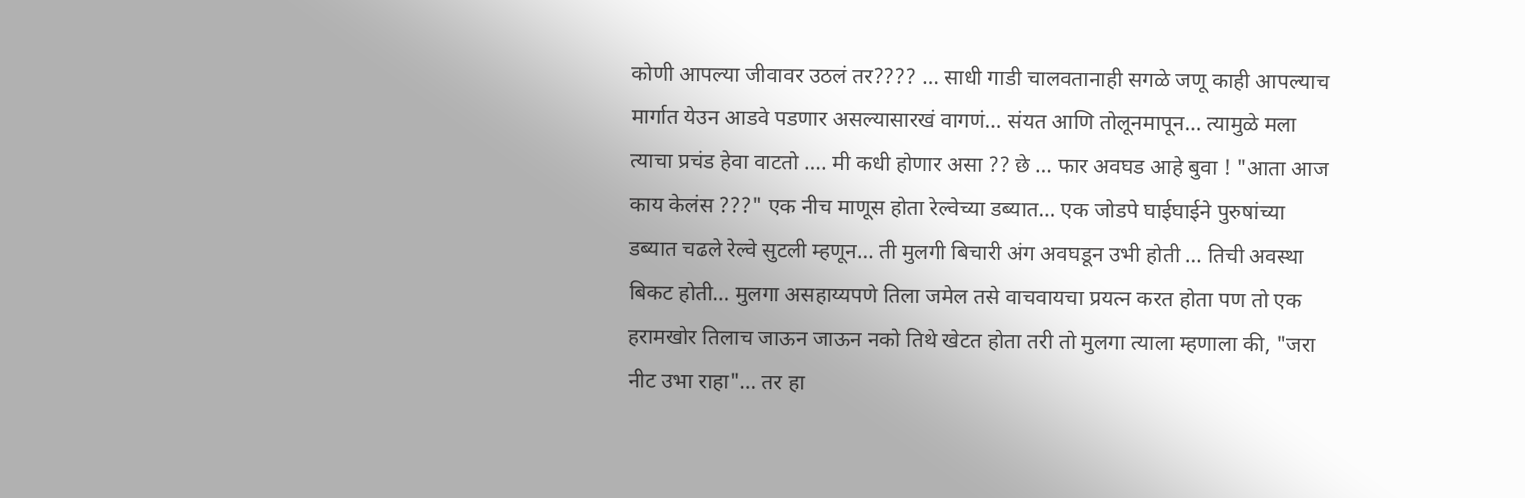कोणी आपल्या जीवावर उठलं तर???? … साधी गाडी चालवतानाही सगळे जणू काही आपल्याच मार्गात येउन आडवे पडणार असल्यासारखं वागणं… संयत आणि तोलूनमापून… त्यामुळे मला त्याचा प्रचंड हेवा वाटतो …. मी कधी होणार असा ?? छे … फार अवघड आहे बुवा ! "आता आज काय केलंस ???" एक नीच माणूस होता रेल्वेच्या डब्यात… एक जोडपे घाईघाईने पुरुषांच्या डब्यात चढले रेल्वे सुटली म्हणून… ती मुलगी बिचारी अंग अवघडून उभी होती … तिची अवस्था बिकट होती… मुलगा असहाय्यपणे तिला जमेल तसे वाचवायचा प्रयत्न करत होता पण तो एक हरामखोर तिलाच जाऊन जाऊन नको तिथे खेटत होता तरी तो मुलगा त्याला म्हणाला की, "जरा नीट उभा राहा"… तर हा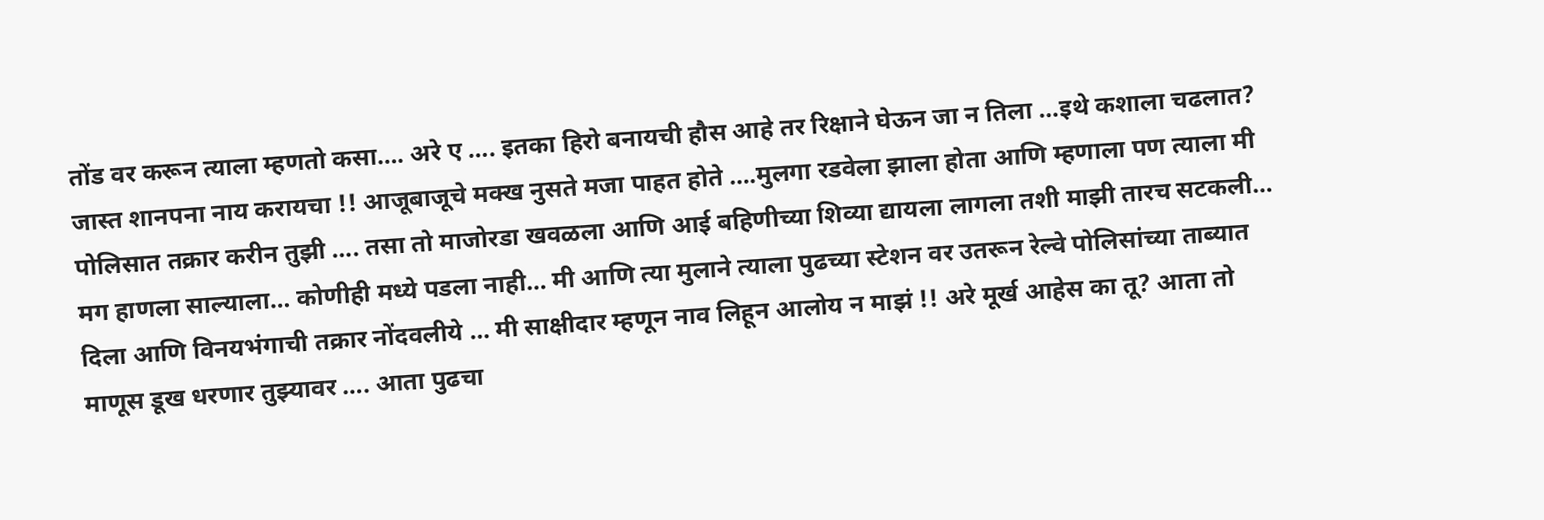तोंड वर करून त्याला म्हणतो कसा…. अरे ए …. इतका हिरो बनायची हौस आहे तर रिक्षाने घेऊन जा न तिला …इथे कशाला चढलात? जास्त शानपना नाय करायचा !! आजूबाजूचे मक्ख नुसते मजा पाहत होते ….मुलगा रडवेला झाला होता आणि म्हणाला पण त्याला मी पोलिसात तक्रार करीन तुझी …. तसा तो माजोरडा खवळला आणि आई बहिणीच्या शिव्या द्यायला लागला तशी माझी तारच सटकली… मग हाणला साल्याला… कोणीही मध्ये पडला नाही… मी आणि त्या मुलाने त्याला पुढच्या स्टेशन वर उतरून रेल्वे पोलिसांच्या ताब्यात दिला आणि विनयभंगाची तक्रार नोंदवलीये … मी साक्षीदार म्हणून नाव लिहून आलोय न माझं !! अरे मूर्ख आहेस का तू? आता तो माणूस डूख धरणार तुझ्यावर …. आता पुढचा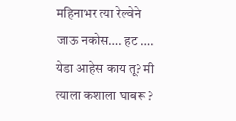महिनाभर त्या रेल्वेने जाऊ नकोस…. हट …. येडा आहेस काय तू? मी त्याला कशाला घाबरू ?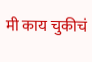मी काय चुकीचं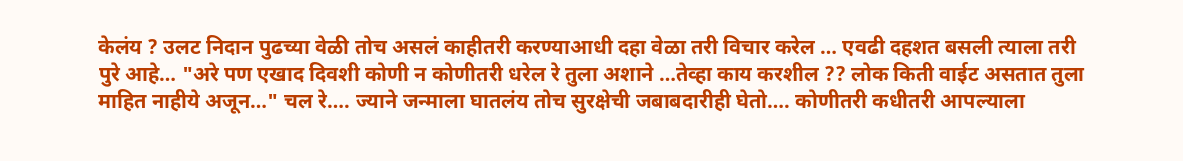केलंय ? उलट निदान पुढच्या वेळी तोच असलं काहीतरी करण्याआधी दहा वेळा तरी विचार करेल … एवढी दहशत बसली त्याला तरी पुरे आहे… "अरे पण एखाद दिवशी कोणी न कोणीतरी धरेल रे तुला अशाने …तेव्हा काय करशील ?? लोक किती वाईट असतात तुला माहित नाहीये अजून…" चल रे…. ज्याने जन्माला घातलंय तोच सुरक्षेची जबाबदारीही घेतो…. कोणीतरी कधीतरी आपल्याला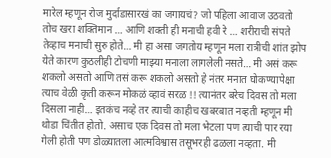मारेल म्हणून रोज मुर्दाडासारखं का जगायचं? जो पहिला आवाज उठवतो तोच खरा शक्तिमान … आणि शक्ती ही मनाची हवी रे … शरीराची संपते तेव्हाच मनाची सुरु होते… मी हा असा जगतोय म्हणून मला रात्रीची शांत झोप येते कारण कुठलीही टोचणी माझ्या मनाला लागलेली नसते… मी असं करू शकलो असतो आणि तसं करू शकलो असतो हे नंतर मनात घोकण्यापेक्षा त्याच वेळी कृती करून मोकळं व्हावं सरळ !! त्यानंतर बरेच दिवस तो मला दिसला नाही… इतकंच नव्हे तर त्याची काहीच खबरबात नव्हती म्हणून मी थोडा चिंतीत होतो. असाच एक दिवस तो मला भेटला पण त्याची पार रया गेली होती पण डोळ्यातला आत्मविश्वास तसूभरही ढळला नव्हता. मी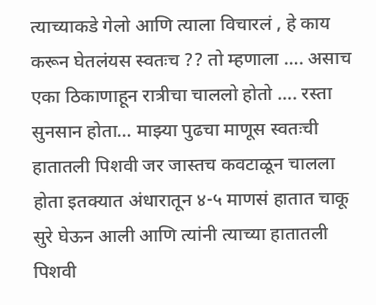त्याच्याकडे गेलो आणि त्याला विचारलं , हे काय करून घेतलंयस स्वतःच ?? तो म्हणाला …. असाच एका ठिकाणाहून रात्रीचा चाललो होतो …. रस्ता सुनसान होता… माझ्या पुढचा माणूस स्वतःची हातातली पिशवी जर जास्तच कवटाळून चालला होता इतक्यात अंधारातून ४-५ माणसं हातात चाकू सुरे घेऊन आली आणि त्यांनी त्याच्या हातातली पिशवी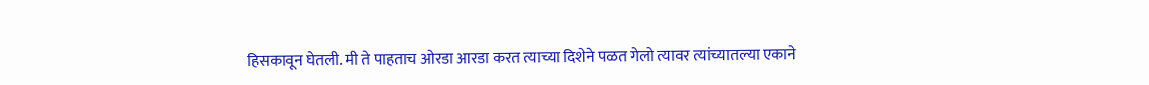हिसकावून घेतली. मी ते पाहताच ओरडा आरडा करत त्याच्या दिशेने पळत गेलो त्यावर त्यांच्यातल्या एकाने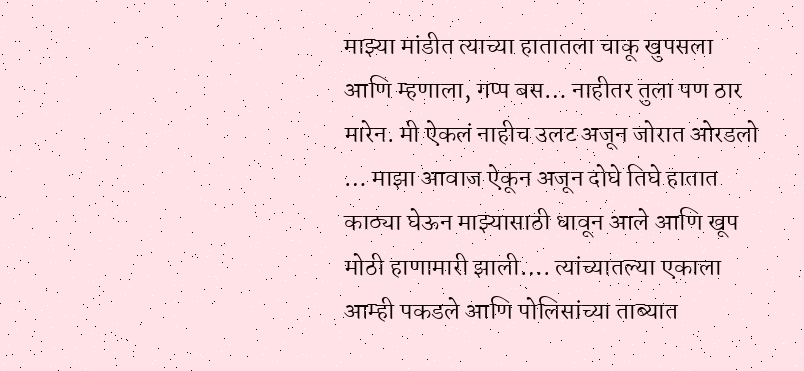माझ्या मांडीत त्याच्या हातातला चाकू खुपसला आणि म्हणाला, गप्प बस… नाहीतर तुला पण ठार मारेन. मी ऐकलं नाहीच उलट अजून जोरात ओरडलो … माझा आवाज ऐकून अजून दोघे तिघे हातात काठ्या घेऊन माझ्यासाठी धावून आले आणि खूप मोठी हाणामारी झाली…. त्यांच्यातल्या एकाला आम्ही पकडले आणि पोलिसांच्या ताब्यात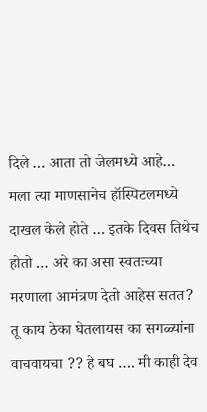दिले … आता तो जेलमध्ये आहे… मला त्या माणसानेच हॉस्पिटलमध्ये दाखल केले होते … इतके दिवस तिथेच होतो … अरे का असा स्वतःच्या मरणाला आमंत्रण देतो आहेस सतत? तू काय ठेका घेतलायस का सगळ्यांना वाचवायचा ?? हे बघ …. मी काही देव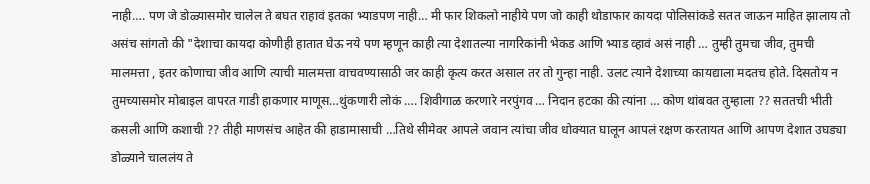नाही…. पण जे डोळ्यासमोर चालेल ते बघत राहावं इतका भ्याडपण नाही… मी फार शिकलो नाहीये पण जो काही थोडाफार कायदा पोलिसांकडे सतत जाऊन माहित झालाय तो असंच सांगतो की "देशाचा कायदा कोणीही हातात घेऊ नये पण म्हणून काही त्या देशातल्या नागरिकांनी भेकड आणि भ्याड व्हावं असं नाही … तुम्ही तुमचा जीव, तुमची मालमत्ता , इतर कोणाचा जीव आणि त्याची मालमत्ता वाचवण्यासाठी जर काही कृत्य करत असाल तर तो गुन्हा नाही. उलट त्याने देशाच्या कायद्याला मदतच होते. दिसतोय न तुमच्यासमोर मोबाइल वापरत गाडी हाकणार माणूस…थुंकणारी लोकं …. शिवीगाळ करणारे नरपुंगव … निदान हटका की त्यांना … कोण थांबवत तुम्हाला ?? सततची भीती कसली आणि कशाची ?? तीही माणसंच आहेत की हाडामासाची …तिथे सीमेवर आपले जवान त्यांचा जीव धोक्यात घालून आपलं रक्षण करतायत आणि आपण देशात उघड्या डोळ्याने चाललंय ते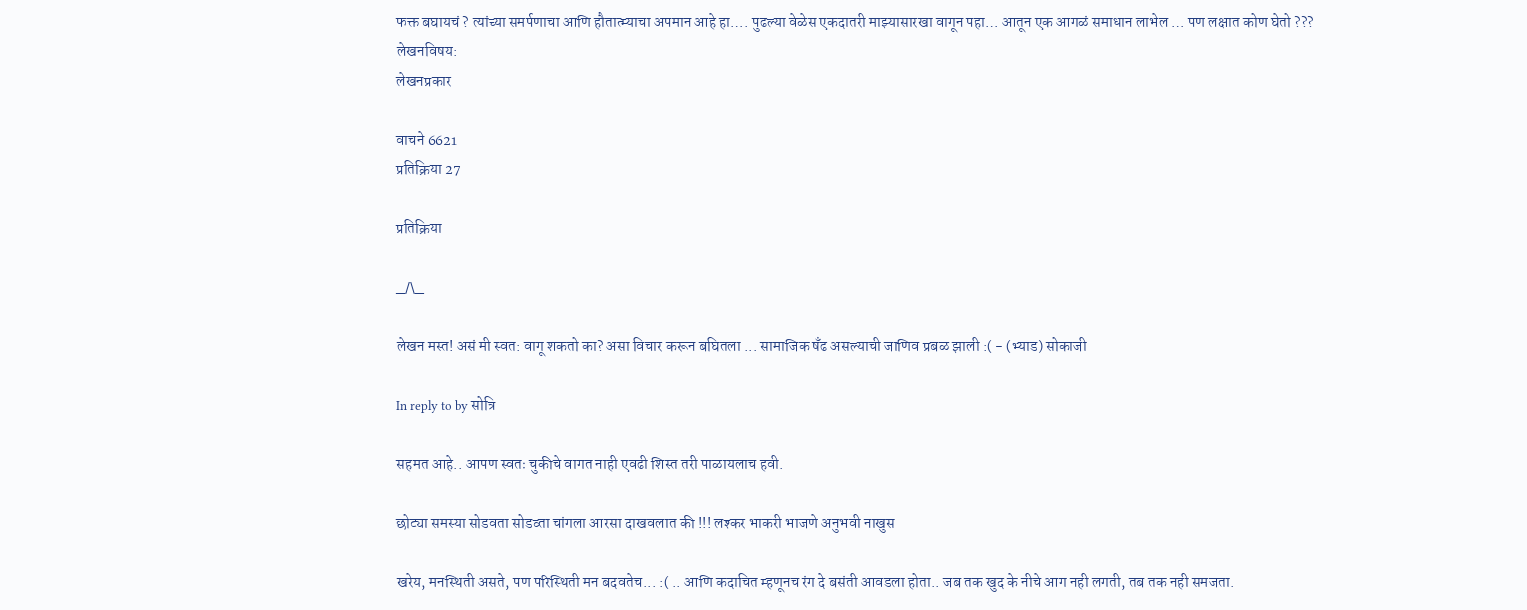फक्त बघायचं ? त्यांच्या समर्पणाचा आणि हौतात्म्याचा अपमान आहे हा…. पुढल्या वेळेस एकदातरी माझ्यासारखा वागून पहा… आतून एक आगळं समाधान लाभेल … पण लक्षात कोण घेतो ???
लेखनविषय:
लेखनप्रकार

वाचने 6621
प्रतिक्रिया 27

प्रतिक्रिया

_/\_

लेखन मस्त! असं मी स्वत: वागू शकतो का? असा विचार करून बघितला ... सामाजिक षँढ असल्याची जाणिव प्रबळ झाली :( - (भ्याड) सोकाजी

In reply to by सोत्रि

सहमत आहे.. आपण स्वतः चुकीचे वागत नाही एवढी शिस्त तरी पाळायलाच हवी.

छोट्या समस्या सोडवता सोडव्ता चांगला आरसा दाखवलात की !!! लश्कर भाकरी भाजणे अनुभवी नाखुस

खरेय, मनस्थिती असते, पण परिस्थिती मन बदवतेच... :( .. आणि कदाचित म्हणूनच रंग दे बसंती आवडला होता.. जब तक खुद के नीचे आग नही लगती, तब तक नही समजता.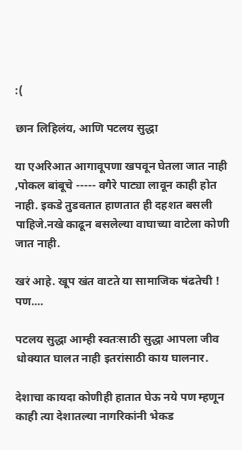:(

छान लिहिलंय, आणि पटलय सुद्धा

या एअरिआत आगावूपणा खपवून घेतला जात नाही ,पोकल बांबूचे ----- वगैरे पाट्या लावून काही होत नाही. इकडे तुडवतात हाणतात ही दहशत बसली पाहिजे.नखे काढून बसलेल्या वाघाच्या वाटेला कोणी जात नाही.

खरं आहे. खूप खंत वाटते या सामाजिक षंढतेची ! पण....

पटलय सुद्धा आम्ही स्वतःसाठी सुद्धा आपला जीव धोक्यात घालत नाही इतरांसाठी काय घालनार.

देशाचा कायदा कोणीही हातात घेऊ नये पण म्हणून काही त्या देशातल्या नागरिकांनी भेकड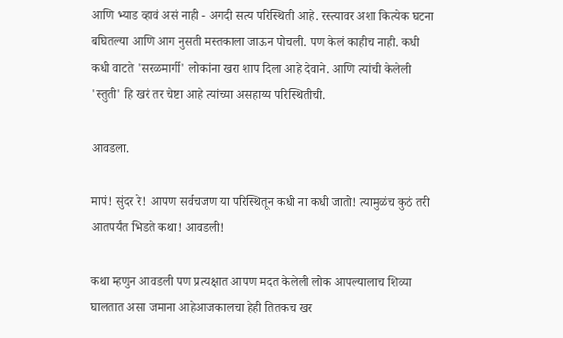आणि भ्याड व्हावं असं नाही - अगदी सत्य परिस्थिती आहे. रस्त्यावर अशा कित्येक घटना बघितल्या आणि आग नुसती मस्तकाला जाऊन पोचली. पण केलं काहीच नाही. कधी कधी वाटते 'सरळमार्गी' लोकांना खरा शाप दिला आहे देवाने. आणि त्यांची केलेली 'स्तुती' हि खरं तर चेष्टा आहे त्यांच्या असहाय्य परिस्थितीची.

आवडला.

मापं! सुंदर रे! आपण सर्वचजण या परिस्थितून कधी ना कधी जातो! त्यामुळंच कुठं तरी आतपर्यंत भिडते कथा! आवडली!

कथा म्हणुन आवडली पण प्रत्यक्षात आपण मदत केलेली लोक आपल्यालाच शिव्या घालतात असा जमाना आहेआजकालचा हेही तितकच खर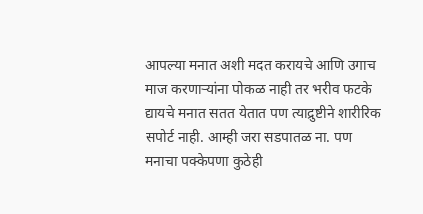आपल्या मनात अशी मदत करायचे आणि उगाच माज करणार्‍यांना पोकळ नाही तर भरीव फटके द्यायचे मनात सतत येतात पण त्याद्रुष्टीने शारीरिक सपोर्ट नाही. आम्ही जरा सडपातळ ना. पण मनाचा पक्केपणा कुठेही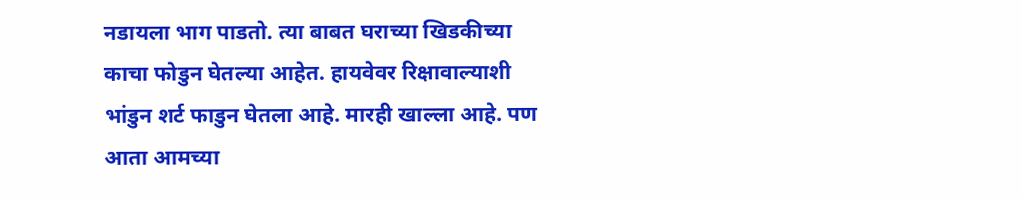नडायला भाग पाडतो. त्या बाबत घराच्या खिडकीच्या काचा फोडुन घेतल्या आहेत. हायवेवर रिक्षावाल्याशी भांडुन शर्ट फाडुन घेतला आहे. मारही खाल्ला आहे. पण आता आमच्या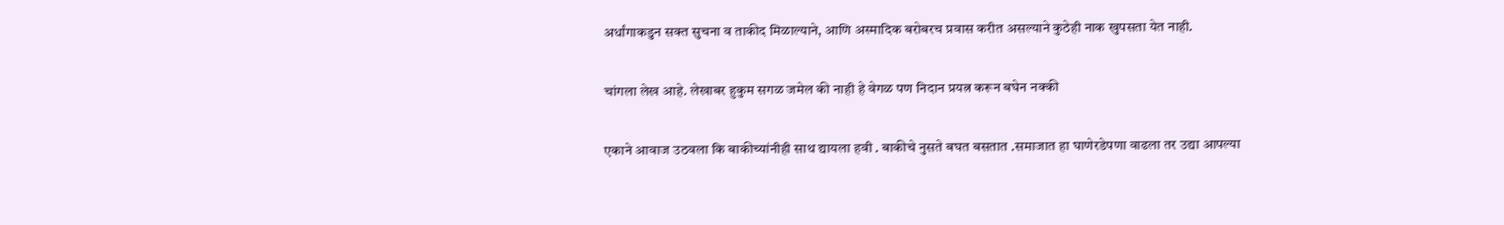अर्धांगाकडुन सक्त सुचना व ताकीद मिळाल्याने, आणि अस्मादिक बरोबरच प्रवास करीत असल्याने कुठेही नाक खुपसता येत नाही.

चांगला लेख आहे. लेखाबर हुकुम सगळ जमेल की नाही हे वेगळ पण निदान प्रयत्न करून बघेन नक्की

एकाने आवाज उठवला कि बाकीच्यांनीही साथ द्यायला हवी . बाकीचे नुसते बघत बसतात .समाजात हा घाणेरडेपणा वाढला तर उद्या आपल्या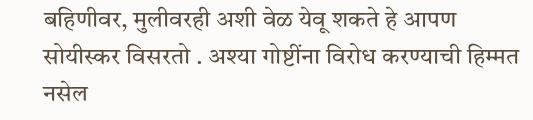बहिणीवर, मुलीवरही अशी वेळ येवू शकते हे आपण सोयीस्कर विसरतो . अश्या गोष्टींना विरोध करण्याची हिम्मत नसेल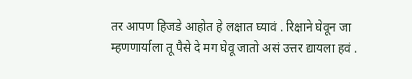तर आपण हिजडे आहोत हे लक्षात घ्यावं . रिक्षाने घेवून जा म्हणणार्याला तू पैसे दे मग घेवू जातो असं उत्तर द्यायला हवं .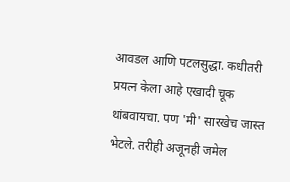आवडल आणि पटलसुद्धा. कधीतरी प्रयत्न केला आहे एखादी चूक थांबवायचा. पण 'मी' सारखेच जास्त भेटले. तरीही अजूनही जमेल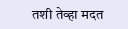तशी तेव्हा मदत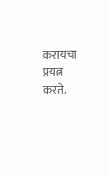करायचा प्रयत्न करते.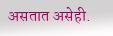असतात असेही.